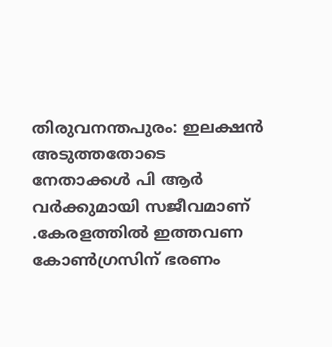തിരുവനന്തപുരം: ഇലക്ഷൻ അടുത്തതോടെ നേതാക്കൾ പി ആർ വർക്കുമായി സജീവമാണ് .കേരളത്തിൽ ഇത്തവണ കോൺഗ്രസിന് ഭരണം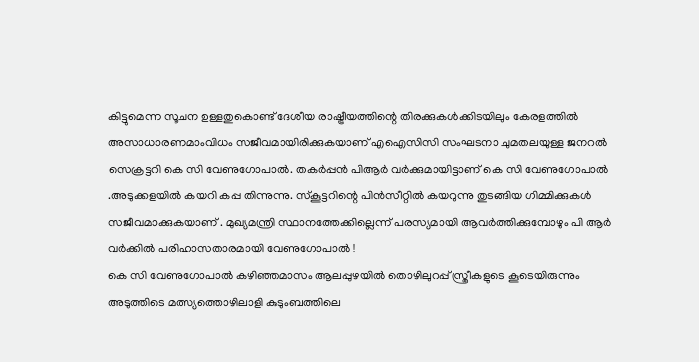കിട്ടുമെന്ന സൂചന ഉള്ളതുകൊണ്ട് ദേശീയ രാഷ്ട്രീയത്തിന്റെ തിരക്കുകൾക്കിടയിലും കേരളത്തിൽ അസാധാരണമാംവിധം സജീവമായിരിക്കുകയാണ് എഐസിസി സംഘടനാ ചുമതലയുള്ള ജനറൽ സെക്രട്ടറി കെ സി വേണുഗോപാൽ. തകർപ്പൻ പിആർ വർക്കുമായിട്ടാണ് കെ സി വേണുഗോപാൽ .അടുക്കളയിൽ കയറി കപ്പ തിന്നുന്നു. സ്കൂട്ടറിന്റെ പിൻസീറ്റിൽ കയറുന്നു തുടങ്ങിയ ഗിമ്മിക്കുകൾ സജീവമാക്കുകയാണ് . മുഖ്യമന്ത്രി സ്ഥാനത്തേക്കില്ലെന്ന് പരസ്യമായി ആവർത്തിക്കുമ്പോഴും പി ആർ വർക്കിൽ പരിഹാസതാരമായി വേണുഗോപാൽ !
കെ സി വേണുഗോപാൽ കഴിഞ്ഞമാസം ആലപ്പുഴയിൽ തൊഴിലുറപ്പ് സ്ത്രീകളുടെ കൂടെയിരുന്നും അടുത്തിടെ മത്സ്യത്തൊഴിലാളി കുടുംബത്തിലെ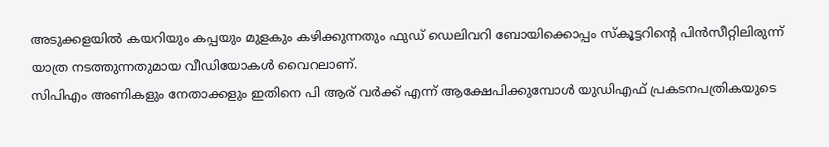അടുക്കളയിൽ കയറിയും കപ്പയും മുളകും കഴിക്കുന്നതും ഫുഡ് ഡെലിവറി ബോയിക്കൊപ്പം സ്കൂട്ടറിന്റെ പിൻസീറ്റിലിരുന്ന് യാത്ര നടത്തുന്നതുമായ വീഡിയോകൾ വൈറലാണ്.
സിപിഎം അണികളും നേതാക്കളും ഇതിനെ പി ആര് വർക്ക് എന്ന് ആക്ഷേപിക്കുമ്പോൾ യുഡിഎഫ് പ്രകടനപത്രികയുടെ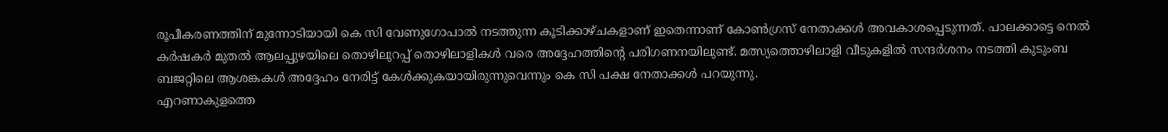രൂപീകരണത്തിന് മുന്നോടിയായി കെ സി വേണുഗോപാൽ നടത്തുന്ന കൂടിക്കാഴ്ചകളാണ് ഇതെന്നാണ് കോൺഗ്രസ് നേതാക്കൾ അവകാശപ്പെടുന്നത്. പാലക്കാട്ടെ നെൽ കർഷകർ മുതൽ ആലപ്പുഴയിലെ തൊഴിലുറപ്പ് തൊഴിലാളികൾ വരെ അദ്ദേഹത്തിന്റെ പരിഗണനയിലുണ്ട്. മത്സ്യത്തൊഴിലാളി വീടുകളിൽ സന്ദർശനം നടത്തി കുടുംബ ബജറ്റിലെ ആശങ്കകൾ അദ്ദേഹം നേരിട്ട് കേൾക്കുകയായിരുന്നുവെന്നും കെ സി പക്ഷ നേതാക്കൾ പറയുന്നു.
എറണാകുളത്തെ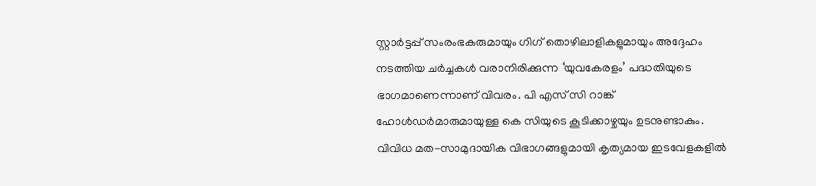സ്റ്റാർട്ടപ്പ് സംരംഭകരുമായും ഗിഗ് തൊഴിലാളികളുമായും അദ്ദേഹം നടത്തിയ ചർച്ചകൾ വരാനിരിക്കുന്ന ‘യുവകേരളം’ പദ്ധതിയുടെ ഭാഗമാണെന്നാണ് വിവരം. പി എസ് സി റാങ്ക് ഹോൾഡർമാരുമായുള്ള കെ സിയുടെ കൂടിക്കാഴ്ചയും ഉടനുണ്ടാകും. വിവിധ മത-സാമുദായിക വിഭാഗങ്ങളുമായി കൃത്യമായ ഇടവേളകളിൽ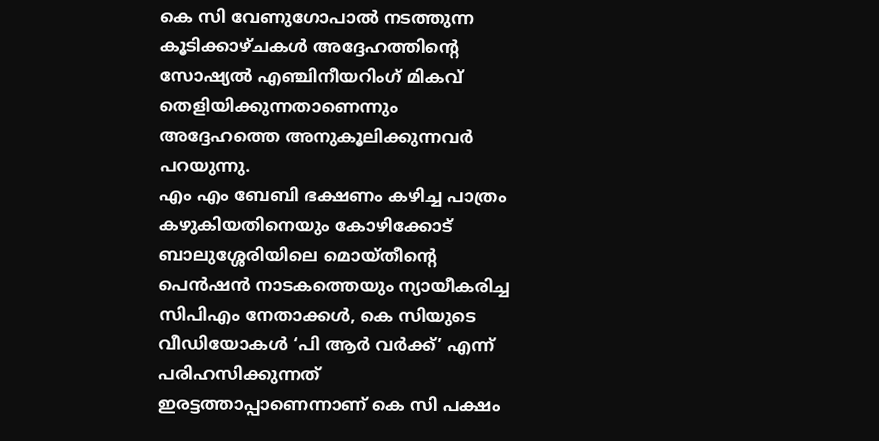കെ സി വേണുഗോപാൽ നടത്തുന്ന കൂടിക്കാഴ്ചകൾ അദ്ദേഹത്തിന്റെ സോഷ്യൽ എഞ്ചിനീയറിംഗ് മികവ് തെളിയിക്കുന്നതാണെന്നും അദ്ദേഹത്തെ അനുകൂലിക്കുന്നവർ പറയുന്നു.
എം എം ബേബി ഭക്ഷണം കഴിച്ച പാത്രം കഴുകിയതിനെയും കോഴിക്കോട് ബാലുശ്ശേരിയിലെ മൊയ്തീന്റെ പെൻഷൻ നാടകത്തെയും ന്യായീകരിച്ച സിപിഎം നേതാക്കൾ, കെ സിയുടെ വീഡിയോകൾ ‘പി ആർ വർക്ക്’ എന്ന് പരിഹസിക്കുന്നത് ഇരട്ടത്താപ്പാണെന്നാണ് കെ സി പക്ഷം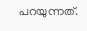പറയുന്നത്.